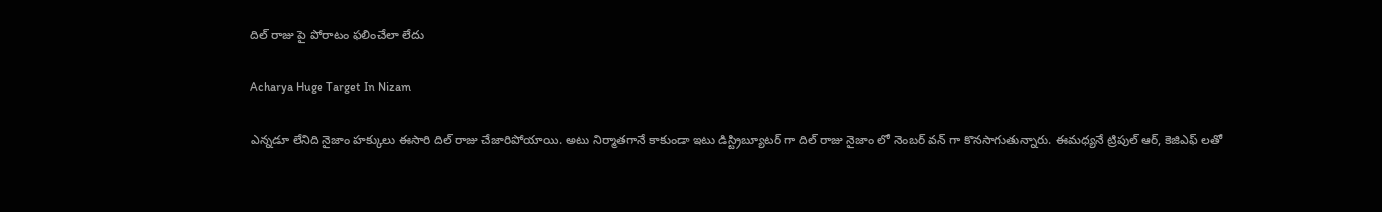దిల్ రాజు పై పోరాటం ఫలించేలా లేదు

Acharya Huge Target In Nizam

ఎన్నడూ లేనిది నైజాం హక్కులు ఈసారి దిల్ రాజు చేజారిపోయాయి. అటు నిర్మాతగానే కాకుండా ఇటు డిస్ట్రిబ్యూటర్ గా దిల్ రాజు నైజాం లో నెంబర్ వన్ గా కొనసాగుతున్నారు. ఈమధ్యనే ట్రిపుల్ ఆర్, కెజిఎఫ్ లతో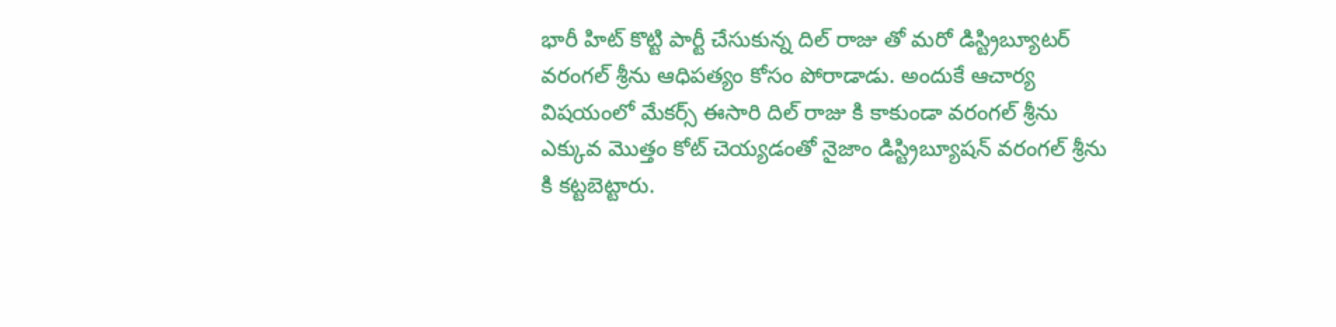భారీ హిట్ కొట్టి పార్టీ చేసుకున్న దిల్ రాజు తో మరో డిస్ట్రిబ్యూటర్ వరంగల్ శ్రీను ఆధిపత్యం కోసం పోరాడాడు. అందుకే ఆచార్య విషయంలో మేకర్స్ ఈసారి దిల్ రాజు కి కాకుండా వరంగల్ శ్రీను ఎక్కువ మొత్తం కోట్ చెయ్యడంతో నైజాం డిస్ట్రిబ్యూషన్ వరంగల్ శ్రీను కి కట్టబెట్టారు.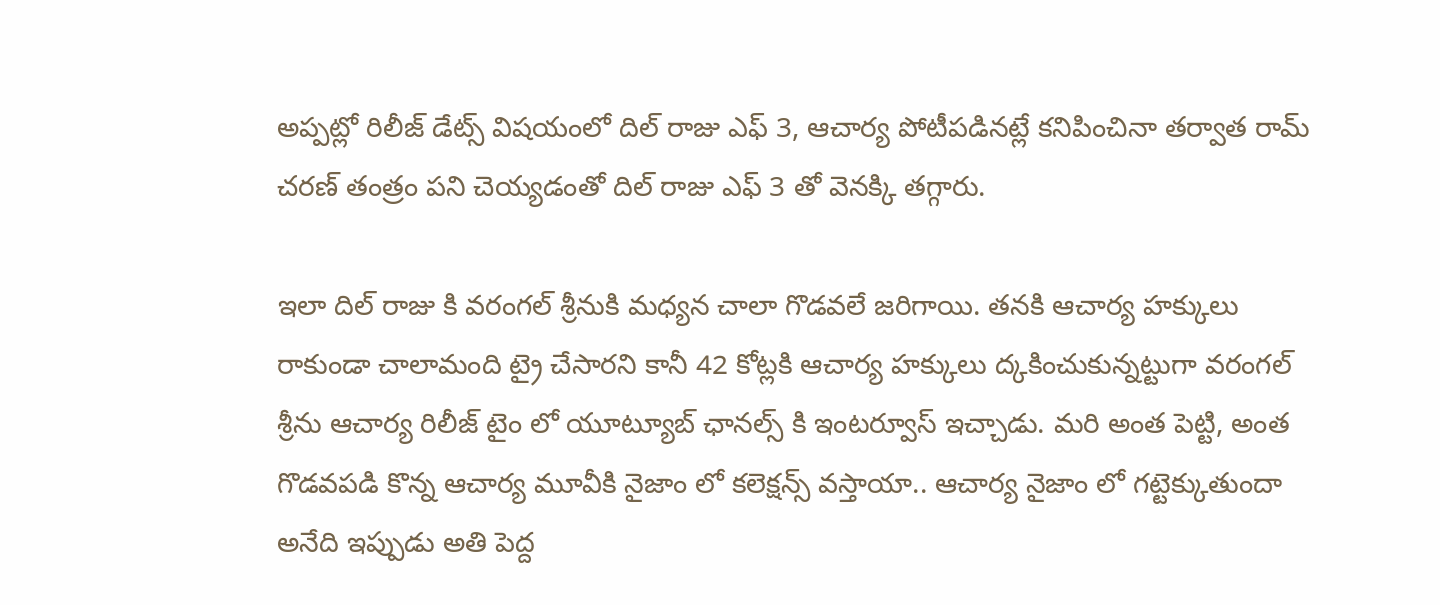అప్పట్లో రిలీజ్ డేట్స్ విషయంలో దిల్ రాజు ఎఫ్ 3, ఆచార్య పోటీపడినట్లే కనిపించినా తర్వాత రామ్ చరణ్ తంత్రం పని చెయ్యడంతో దిల్ రాజు ఎఫ్ 3 తో వెనక్కి తగ్గారు.

ఇలా దిల్ రాజు కి వరంగల్ శ్రీనుకి మధ్యన చాలా గొడవలే జరిగాయి. తనకి ఆచార్య హక్కులు రాకుండా చాలామంది ట్రై చేసారని కానీ 42 కోట్లకి ఆచార్య హక్కులు ద్కకించుకున్నట్టుగా వరంగల్ శ్రీను ఆచార్య రిలీజ్ టైం లో యూట్యూబ్ ఛానల్స్ కి ఇంటర్వూస్ ఇచ్చాడు. మరి అంత పెట్టి, అంత గొడవపడి కొన్న ఆచార్య మూవీకి నైజాం లో కలెక్షన్స్ వస్తాయా.. ఆచార్య నైజాం లో గట్టెక్కుతుందా అనేది ఇప్పుడు అతి పెద్ద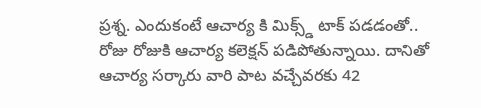ప్రశ్న. ఎందుకంటే ఆచార్య కి మిక్స్డ్ టాక్ పడడంతో.. రోజు రోజుకి ఆచార్య కలెక్షన్ పడిపోతున్నాయి. దానితో ఆచార్య సర్కారు వారి పాట వచ్చేవరకు 42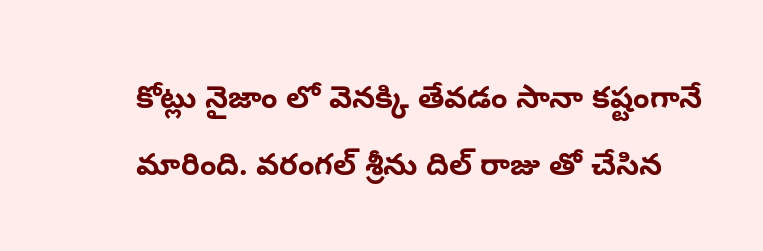కోట్లు నైజాం లో వెనక్కి తేవడం సానా కష్టంగానే మారింది. వరంగల్ శ్రీను దిల్ రాజు తో చేసిన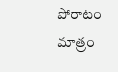పోరాటం మాత్రం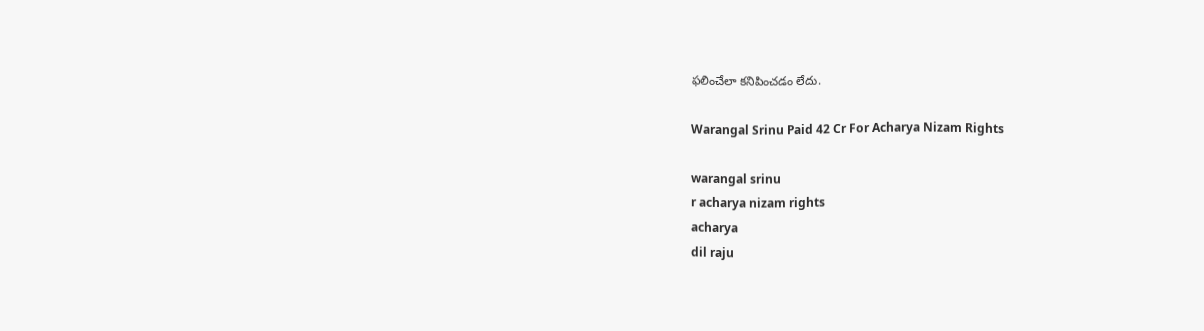ఫలించేలా కనిపించడం లేదు.

Warangal Srinu Paid 42 Cr For Acharya Nizam Rights

warangal srinu
r acharya nizam rights
acharya
dil raju